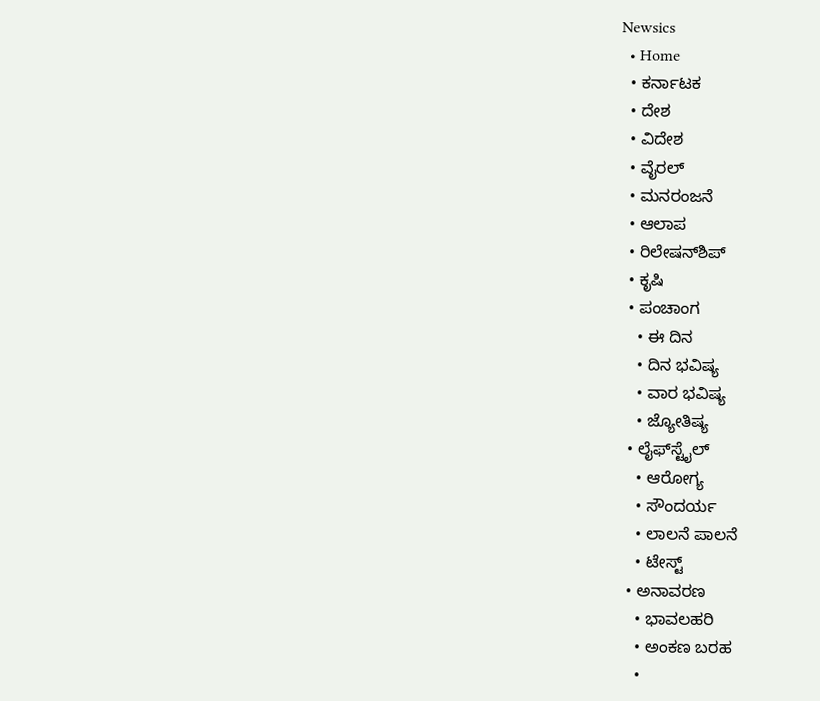Newsics
  • Home
  • ಕರ್ನಾಟಕ
  • ದೇಶ
  • ವಿದೇಶ
  • ವೈರಲ್
  • ಮನರಂಜನೆ
  • ಆಲಾಪ
  • ರಿಲೇಷನ್‌ಶಿಪ್
  • ಕೃಷಿ
  • ಪಂಚಾಂಗ
    • ಈ ದಿನ
    • ದಿನ ಭವಿಷ್ಯ
    • ವಾರ ಭವಿಷ್ಯ
    • ಜ್ಯೋತಿಷ್ಯ
  • ಲೈಫ್‌ಸ್ಟೈಲ್
    • ಆರೋಗ್ಯ
    • ಸೌಂದರ್ಯ
    • ಲಾಲನೆ ಪಾಲನೆ
    • ಟೇಸ್ಟ್
  • ಅನಾವರಣ
    • ಭಾವಲಹರಿ
    • ಅಂಕಣ ಬರಹ
    •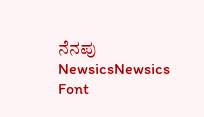ನೆನಪು
NewsicsNewsics
Font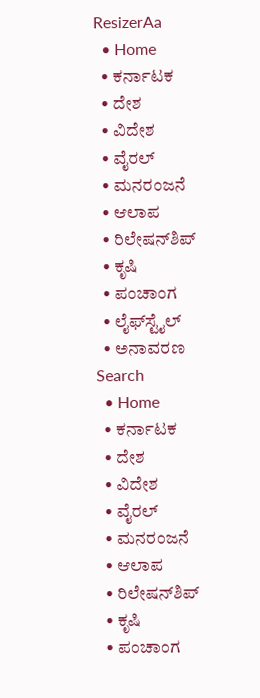ResizerAa
  • Home
  • ಕರ್ನಾಟಕ
  • ದೇಶ
  • ವಿದೇಶ
  • ವೈರಲ್
  • ಮನರಂಜನೆ
  • ಆಲಾಪ
  • ರಿಲೇಷನ್‌ಶಿಪ್
  • ಕೃಷಿ
  • ಪಂಚಾಂಗ
  • ಲೈಫ್‌ಸ್ಟೈಲ್
  • ಅನಾವರಣ
Search
  • Home
  • ಕರ್ನಾಟಕ
  • ದೇಶ
  • ವಿದೇಶ
  • ವೈರಲ್
  • ಮನರಂಜನೆ
  • ಆಲಾಪ
  • ರಿಲೇಷನ್‌ಶಿಪ್
  • ಕೃಷಿ
  • ಪಂಚಾಂಗ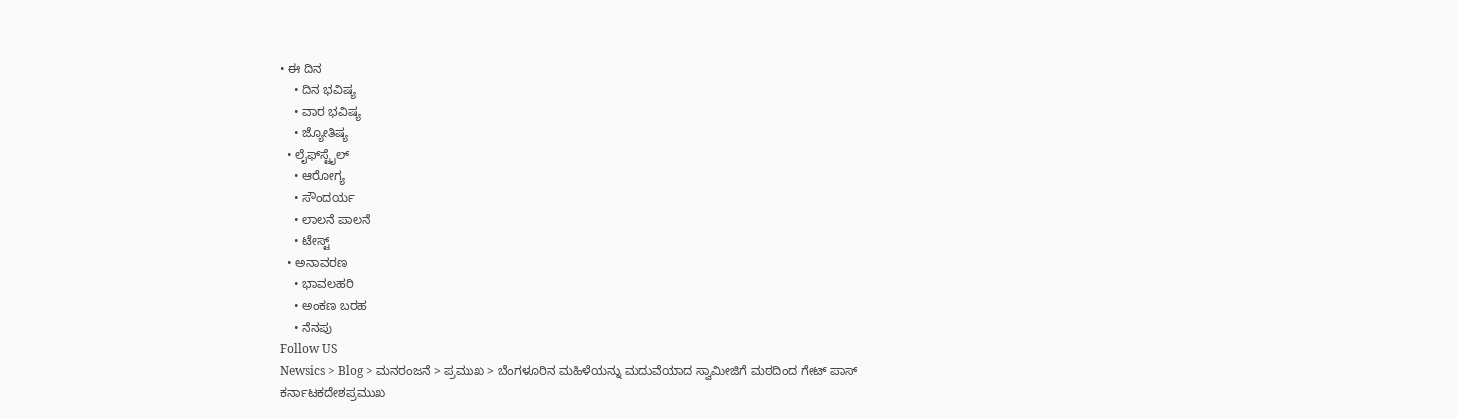• ಈ ದಿನ
    • ದಿನ ಭವಿಷ್ಯ
    • ವಾರ ಭವಿಷ್ಯ
    • ಜ್ಯೋತಿಷ್ಯ
  • ಲೈಫ್‌ಸ್ಟೈಲ್
    • ಆರೋಗ್ಯ
    • ಸೌಂದರ್ಯ
    • ಲಾಲನೆ ಪಾಲನೆ
    • ಟೇಸ್ಟ್
  • ಅನಾವರಣ
    • ಭಾವಲಹರಿ
    • ಅಂಕಣ ಬರಹ
    • ನೆನಪು
Follow US
Newsics > Blog > ಮನರಂಜನೆ > ಪ್ರಮುಖ > ಬೆಂಗಳೂರಿನ ಮಹಿಳೆಯನ್ನು ಮದುವೆಯಾದ ಸ್ವಾಮೀಜಿಗೆ ಮಠದಿಂದ ಗೇಟ್ ಪಾಸ್
ಕರ್ನಾಟಕದೇಶಪ್ರಮುಖ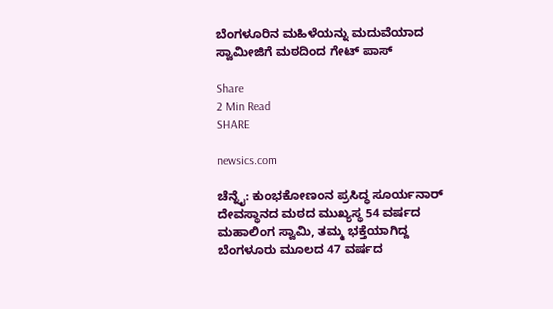ಬೆಂಗಳೂರಿನ ಮಹಿಳೆಯನ್ನು ಮದುವೆಯಾದ ಸ್ವಾಮೀಜಿಗೆ ಮಠದಿಂದ ಗೇಟ್ ಪಾಸ್

Share
2 Min Read
SHARE

newsics.com

ಚೆನ್ನೈ: ಕುಂಭಕೋಣಂನ ಪ್ರಸಿದ್ಧ ಸೂರ್ಯನಾರ್ ದೇವಸ್ಥಾನದ ಮಠದ ಮುಖ್ಯಸ್ಥ 54 ವರ್ಷದ ಮಹಾಲಿಂಗ ಸ್ವಾಮಿ, ತಮ್ಮ ಭಕ್ತೆಯಾಗಿದ್ದ ಬೆಂಗಳೂರು ಮೂಲದ 47 ವರ್ಷದ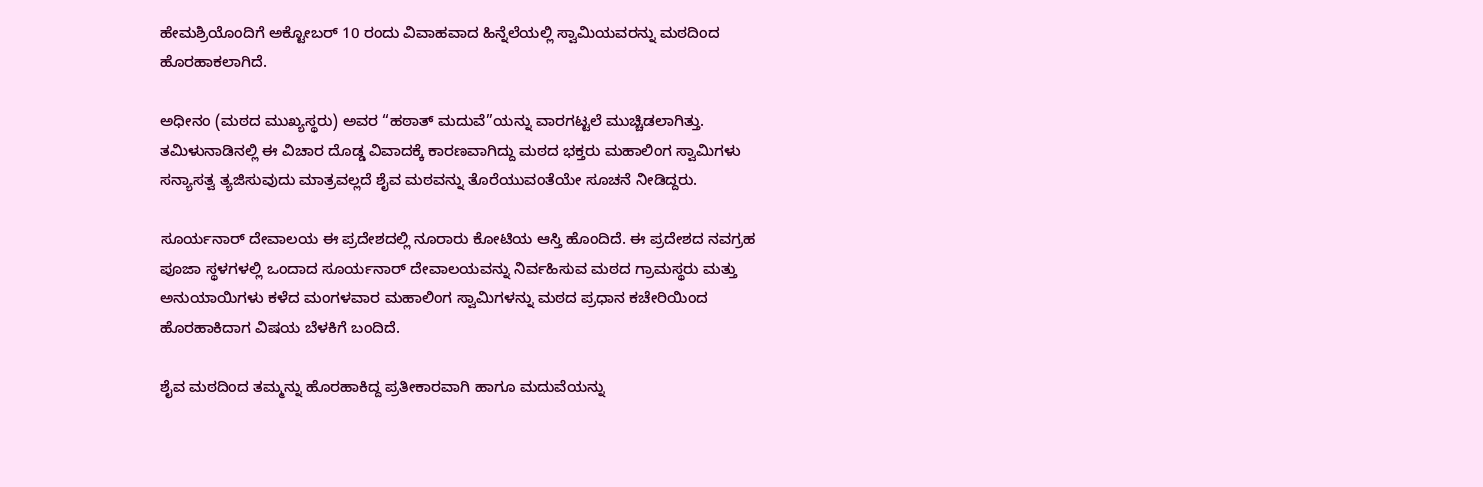ಹೇಮಶ್ರಿಯೊಂದಿಗೆ ಅಕ್ಟೋಬರ್‌ 10 ರಂದು ವಿವಾಹವಾದ ಹಿನ್ನೆಲೆಯಲ್ಲಿ ಸ್ವಾಮಿಯವರನ್ನು ಮಠದಿಂದ ಹೊರಹಾಕಲಾಗಿದೆ.

ಅಧೀನಂ (ಮಠದ ಮುಖ್ಯಸ್ಥರು) ಅವರ “ಹಠಾತ್ ಮದುವೆ”ಯನ್ನು ವಾರಗಟ್ಟಲೆ ಮುಚ್ಚಿಡಲಾಗಿತ್ತು. ತಮಿಳುನಾಡಿನಲ್ಲಿ ಈ ವಿಚಾರ ದೊಡ್ಡ ವಿವಾದಕ್ಕೆ ಕಾರಣವಾಗಿದ್ದು ಮಠದ ಭಕ್ತರು ಮಹಾಲಿಂಗ ಸ್ವಾಮಿಗಳು ಸನ್ಯಾಸತ್ವ ತ್ಯಜಿಸುವುದು ಮಾತ್ರವಲ್ಲದೆ ಶೈವ ಮಠವನ್ನು ತೊರೆಯುವಂತೆಯೇ ಸೂಚನೆ ನೀಡಿದ್ದರು.

ಸೂರ್ಯನಾರ್ ದೇವಾಲಯ ಈ ಪ್ರದೇಶದಲ್ಲಿ ನೂರಾರು ಕೋಟಿಯ ಆಸ್ತಿ ಹೊಂದಿದೆ. ಈ ಪ್ರದೇಶದ ನವಗ್ರಹ ಪೂಜಾ ಸ್ಥಳಗಳಲ್ಲಿ ಒಂದಾದ ಸೂರ್ಯನಾರ್ ದೇವಾಲಯವನ್ನು ನಿರ್ವಹಿಸುವ ಮಠದ ಗ್ರಾಮಸ್ಥರು ಮತ್ತು ಅನುಯಾಯಿಗಳು ಕಳೆದ ಮಂಗಳವಾರ ಮಹಾಲಿಂಗ ಸ್ವಾಮಿಗಳನ್ನು ಮಠದ ಪ್ರಧಾನ ಕಚೇರಿಯಿಂದ ಹೊರಹಾಕಿದಾಗ ವಿಷಯ ಬೆಳಕಿಗೆ ಬಂದಿದೆ.

ಶೈವ ಮಠದಿಂದ ತಮ್ಮನ್ನು ಹೊರಹಾಕಿದ್ದ ಪ್ರತೀಕಾರವಾಗಿ ಹಾಗೂ ಮದುವೆಯನ್ನು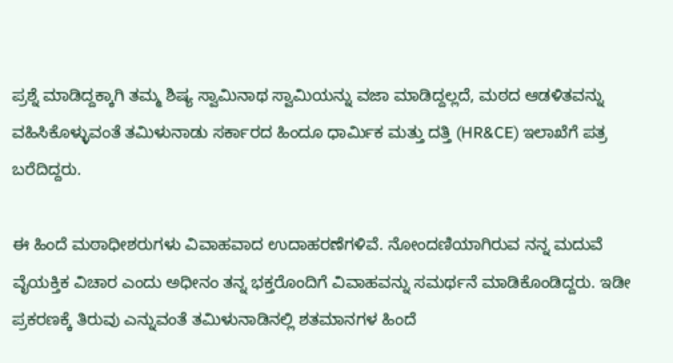ಪ್ರಶ್ನೆ ಮಾಡಿದ್ದಕ್ಕಾಗಿ ತಮ್ಮ ಶಿಷ್ಯ ಸ್ವಾಮಿನಾಥ ಸ್ವಾಮಿಯನ್ನು ವಜಾ ಮಾಡಿದ್ದಲ್ಲದೆ, ಮಠದ ಆಡಳಿತವನ್ನು ವಹಿಸಿಕೊಳ್ಳುವಂತೆ ತಮಿಳುನಾಡು ಸರ್ಕಾರದ ಹಿಂದೂ ಧಾರ್ಮಿಕ ಮತ್ತು ದತ್ತಿ (HR&CE) ಇಲಾಖೆಗೆ ಪತ್ರ ಬರೆದಿದ್ದರು.

ಈ ಹಿಂದೆ ಮಠಾಧೀಶರುಗಳು ವಿವಾಹವಾದ ಉದಾಹರಣೆಗಳಿವೆ. ನೋಂದಣಿಯಾಗಿರುವ ನನ್ನ ಮದುವೆ ವೈಯಕ್ತಿಕ ವಿಚಾರ ಎಂದು ಅಧೀನಂ ತನ್ನ ಭಕ್ತರೊಂದಿಗೆ ವಿವಾಹವನ್ನು ಸಮರ್ಥನೆ ಮಾಡಿಕೊಂಡಿದ್ದರು. ಇಡೀ ಪ್ರಕರಣಕ್ಕೆ ತಿರುವು ಎನ್ನುವಂತೆ ತಮಿಳುನಾಡಿನಲ್ಲಿ ಶತಮಾನಗಳ ಹಿಂದೆ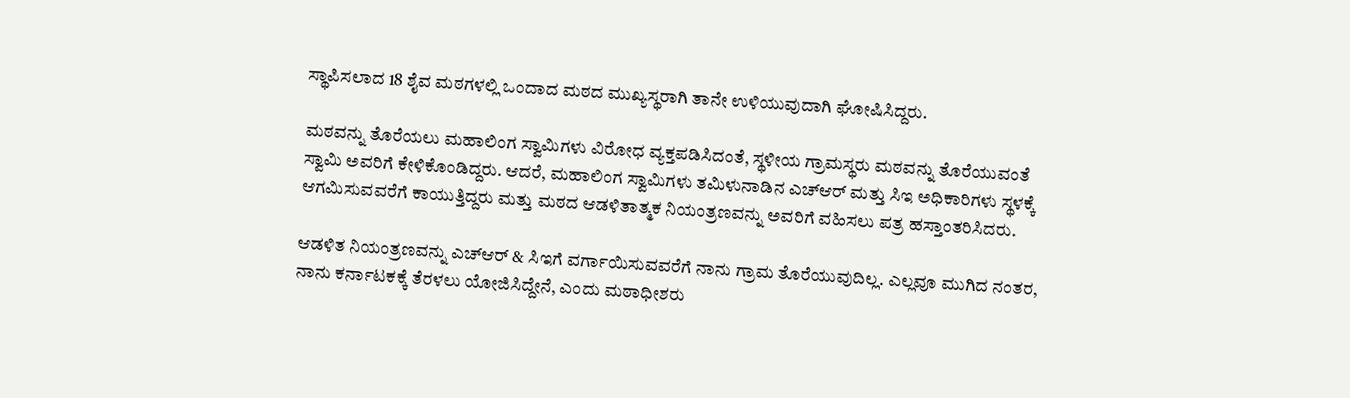ಸ್ಥಾಪಿಸಲಾದ 18 ಶೈವ ಮಠಗಳಲ್ಲಿ ಒಂದಾದ ಮಠದ ಮುಖ್ಯಸ್ಥರಾಗಿ ತಾನೇ ಉಳಿಯುವುದಾಗಿ ಘೋಷಿಸಿದ್ದರು.

ಮಠವನ್ನು ತೊರೆಯಲು ಮಹಾಲಿಂಗ ಸ್ವಾಮಿಗಳು ವಿರೋಧ ವ್ಯಕ್ತಪಡಿಸಿದಂತೆ, ಸ್ಥಳೀಯ ಗ್ರಾಮಸ್ಥರು ಮಠವನ್ನು ತೊರೆಯುವಂತೆ ಸ್ವಾಮಿ ಅವರಿಗೆ ಕೇಳಿಕೊಂಡಿದ್ದರು. ಆದರೆ, ಮಹಾಲಿಂಗ ಸ್ವಾಮಿಗಳು ತಮಿಳುನಾಡಿನ ಎಚ್‌ಆರ್ ಮತ್ತು ಸಿಇ ಅಧಿಕಾರಿಗಳು ಸ್ಥಳಕ್ಕೆ ಆಗಮಿಸುವವರೆಗೆ ಕಾಯುತ್ತಿದ್ದರು ಮತ್ತು ಮಠದ ಆಡಳಿತಾತ್ಮಕ ನಿಯಂತ್ರಣವನ್ನು ಅವರಿಗೆ ವಹಿಸಲು ಪತ್ರ ಹಸ್ತಾಂತರಿಸಿದರು.

ಆಡಳಿತ ನಿಯಂತ್ರಣವನ್ನು ಎಚ್‌ಆರ್‌ & ಸಿಇಗೆ ವರ್ಗಾಯಿಸುವವರೆಗೆ ನಾನು ಗ್ರಾಮ ತೊರೆಯುವುದಿಲ್ಲ. ಎಲ್ಲವೂ ಮುಗಿದ ನಂತರ, ನಾನು ಕರ್ನಾಟಕಕ್ಕೆ ತೆರಳಲು ಯೋಜಿಸಿದ್ದೇನೆ, ಎಂದು ಮಠಾಧೀಶರು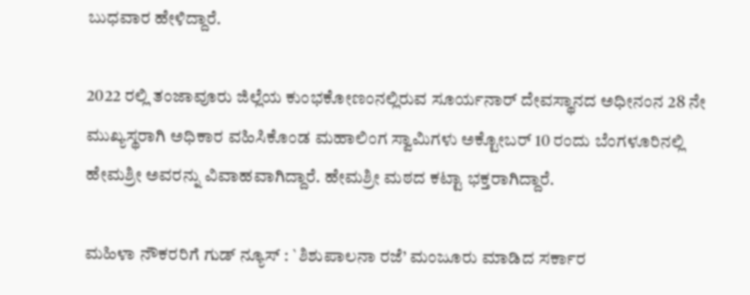ಬುಧವಾರ ಹೇಳಿದ್ದಾರೆ.

2022 ರಲ್ಲಿ ತಂಜಾವೂರು ಜಿಲ್ಲೆಯ ಕುಂಭಕೋಣಂನಲ್ಲಿರುವ ಸೂರ್ಯನಾರ್ ದೇವಸ್ಥಾನದ ಅಧೀನಂನ 28 ನೇ ಮುಖ್ಯಸ್ಥರಾಗಿ ಅಧಿಕಾರ ವಹಿಸಿಕೊಂಡ ಮಹಾಲಿಂಗ ಸ್ವಾಮಿಗಳು ಅಕ್ಟೋಬರ್ 10 ರಂದು ಬೆಂಗಳೂರಿನಲ್ಲಿ ಹೇಮಶ್ರೀ ಅವರನ್ನು ವಿವಾಹವಾಗಿದ್ದಾರೆ. ಹೇಮಶ್ರೀ ಮಠದ ಕಟ್ಟಾ ಭಕ್ತರಾಗಿದ್ದಾರೆ.

ಮಹಿಳಾ ನೌಕರರಿಗೆ ಗುಡ್ ನ್ಯೂಸ್ : `ಶಿಶುಪಾಲನಾ ರಜೆ’ ಮಂಜೂರು ಮಾಡಿದ ಸರ್ಕಾರ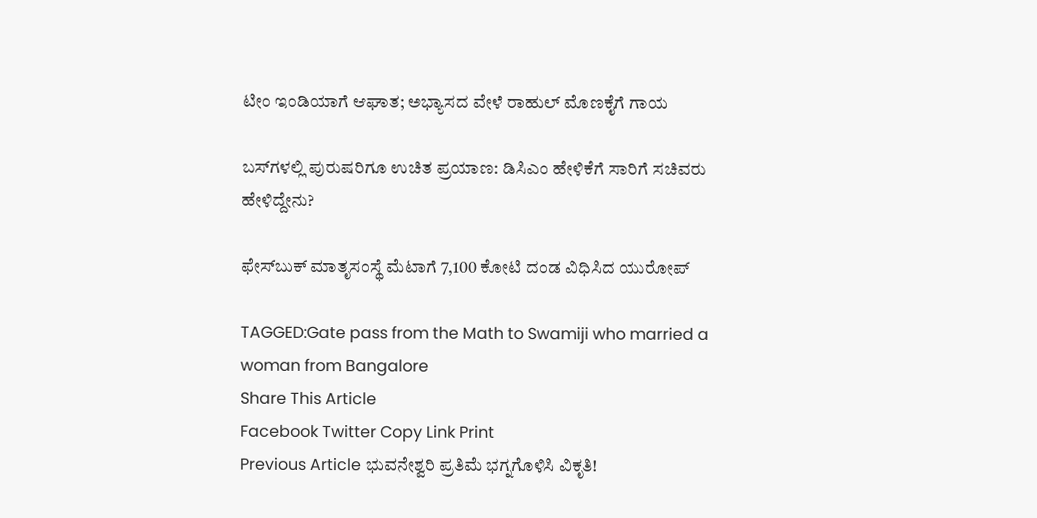ಟೀಂ ಇಂಡಿಯಾಗೆ ಆಘಾತ; ಅಭ್ಯಾಸದ ವೇಳೆ ರಾಹುಲ್ ಮೊಣಕೈಗೆ ಗಾಯ

ಬಸ್‌ಗಳಲ್ಲಿ ಪುರುಷರಿಗೂ ಉಚಿತ ಪ್ರಯಾಣ: ಡಿಸಿಎಂ ಹೇಳಿಕೆಗೆ ಸಾರಿಗೆ ಸಚಿವರು ಹೇಳಿದ್ದೇನು?

ಫೇಸ್‌ಬುಕ್‌ ಮಾತೃಸಂಸ್ಥೆ ಮೆಟಾಗೆ 7,100 ಕೋಟಿ ದಂಡ ವಿಧಿಸಿದ ಯುರೋಪ್‌

TAGGED:Gate pass from the Math to Swamiji who married a woman from Bangalore
Share This Article
Facebook Twitter Copy Link Print
Previous Article ಭುವನೇಶ್ವರಿ ಪ್ರತಿಮೆ ಭಗ್ನಗೊಳಿಸಿ ವಿಕೃತಿ!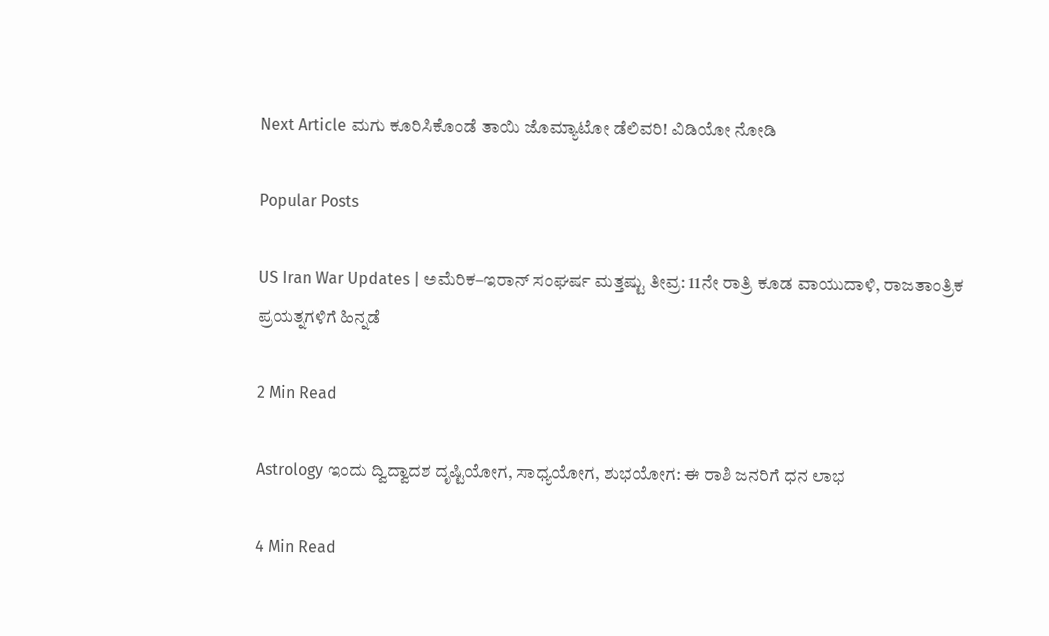Next Article ಮಗು ಕೂರಿಸಿಕೊಂಡೆ ತಾಯಿ ಜೊಮ್ಯಾಟೋ ಡೆಲಿವರಿ! ವಿಡಿಯೋ ನೋಡಿ

Popular Posts

US Iran War Updates | ಅಮೆರಿಕ–ಇರಾನ್ ಸಂಘರ್ಷ ಮತ್ತಷ್ಟು ತೀವ್ರ: 11ನೇ ರಾತ್ರಿ ಕೂಡ ವಾಯುದಾಳಿ, ರಾಜತಾಂತ್ರಿಕ ಪ್ರಯತ್ನಗಳಿಗೆ ಹಿನ್ನಡೆ

2 Min Read

Astrology ಇಂದು ದ್ವಿದ್ವಾದಶ ದೃಷ್ಟಿಯೋಗ, ಸಾಧ್ಯಯೋಗ, ಶುಭಯೋಗ: ಈ ರಾಶಿ ಜನರಿಗೆ ಧನ ಲಾಭ

4 Min Read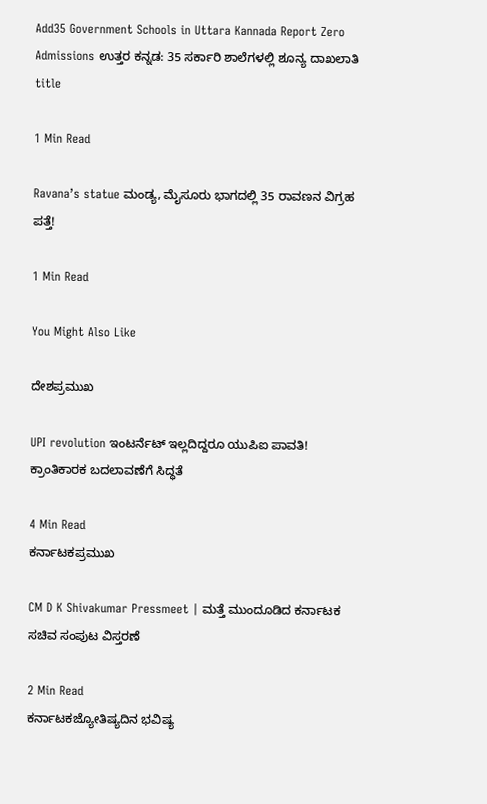Add35 Government Schools in Uttara Kannada Report Zero Admissions ಉತ್ತರ ಕನ್ನಡ: 35 ಸರ್ಕಾರಿ ಶಾಲೆಗಳಲ್ಲಿ ಶೂನ್ಯ ದಾಖಲಾತಿ title

1 Min Read

Ravana’s statue ಮಂಡ್ಯ, ಮೈಸೂರು ಭಾಗದಲ್ಲಿ 35 ರಾವಣನ ವಿಗ್ರಹ ಪತ್ತೆ!

1 Min Read

You Might Also Like

ದೇಶಪ್ರಮುಖ

UPI revolution ಇಂಟರ್ನೆಟ್ ಇಲ್ಲದಿದ್ದರೂ ಯುಪಿಐ ಪಾವತಿ! ಕ್ರಾಂತಿಕಾರಕ ಬದಲಾವಣೆಗೆ ಸಿದ್ಧತೆ

4 Min Read
ಕರ್ನಾಟಕಪ್ರಮುಖ

CM D K Shivakumar Pressmeet | ಮತ್ತೆ ಮುಂದೂಡಿದ ಕರ್ನಾಟಕ ಸಚಿವ ಸಂಪುಟ ವಿಸ್ತರಣೆ

2 Min Read
ಕರ್ನಾಟಕಜ್ಯೋತಿಷ್ಯದಿನ ಭವಿಷ್ಯ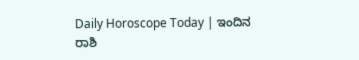Daily Horoscope Today | ಇಂದಿನ ರಾಶಿ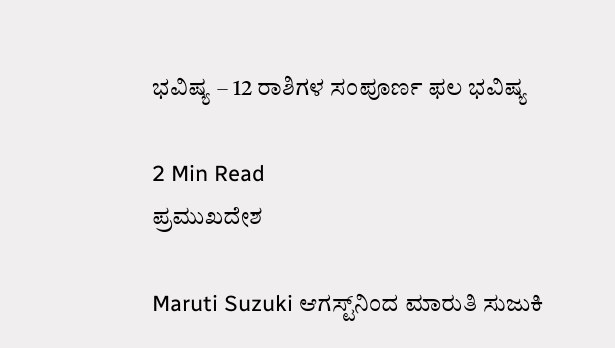ಭವಿಷ್ಯ – 12 ರಾಶಿಗಳ ಸಂಪೂರ್ಣ ಫಲ ಭವಿಷ್ಯ

2 Min Read
ಪ್ರಮುಖದೇಶ

Maruti Suzuki ಆಗಸ್ಟ್‌ನಿಂದ ಮಾರುತಿ ಸುಜುಕಿ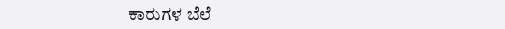ಕಾರುಗಳ ಬೆಲೆ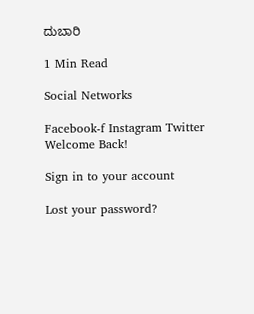ದುಬಾರಿ

1 Min Read

Social Networks

Facebook-f Instagram Twitter
Welcome Back!

Sign in to your account

Lost your password?